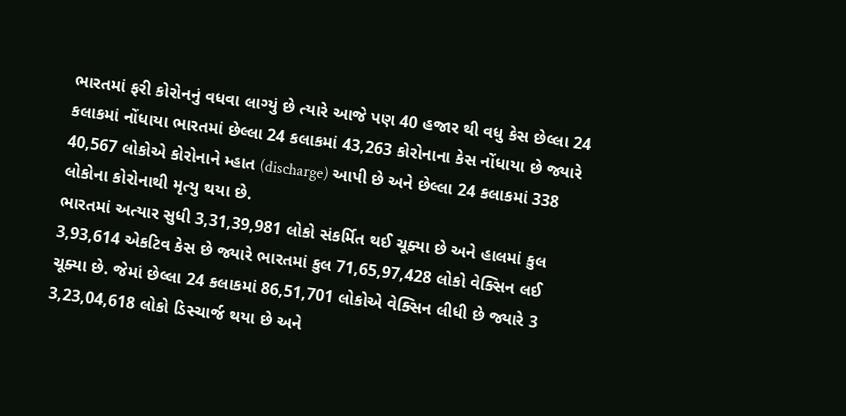ભારતમાં ફરી કોરોનનું વધવા લાગ્યું છે ત્યારે આજે પણ 40 હજાર થી વધુ કેસ છેલ્લા 24 કલાકમાં નોંધાયા ભારતમાં છેલ્લા 24 કલાકમાં 43,263 કોરોનાના કેસ નોંધાયા છે જ્યારે 40,567 લોકોએ કોરોનાને મ્હાત (discharge) આપી છે અને છેલ્લા 24 કલાકમાં 338 લોકોના કોરોનાથી મૃત્યુ થયા છે.
ભારતમાં અત્યાર સુધી 3,31,39,981 લોકો સંકર્મિત થઈ ચૂક્યા છે અને હાલમાં કુલ 3,93,614 એકટિવ કેસ છે જ્યારે ભારતમાં કુલ 71,65,97,428 લોકો વેક્સિન લઈ ચૂક્યા છે. જેમાં છેલ્લા 24 કલાકમાં 86,51,701 લોકોએ વેક્સિન લીધી છે જ્યારે 3 3,23,04,618 લોકો ડિસ્ચાર્જ થયા છે અને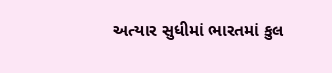અત્યાર સુધીમાં ભારતમાં કુલ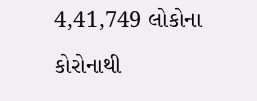4,41,749 લોકોના કોરોનાથી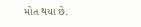મોત થયા છે.